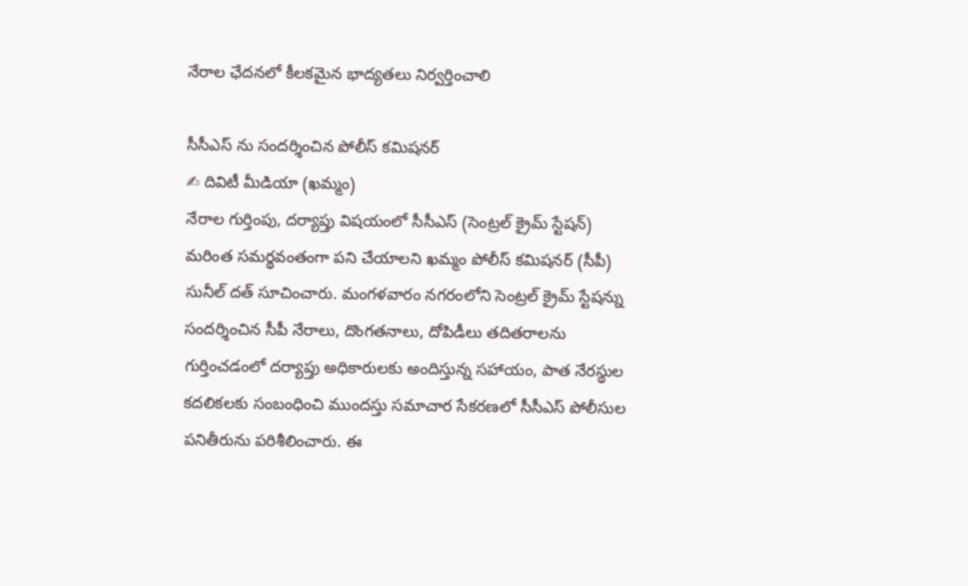నేరాల ఛేదనలో కీలకమైన భాద్యతలు నిర్వర్తించాలి

సీసీఎస్ ను సందర్శించిన పోలీస్ కమిషనర్
✍ దివిటీ మీడియా (ఖమ్మం)
నేరాల గుర్తింపు, దర్యాప్తు విషయంలో సీసీఎస్ (సెంట్రల్ క్రైమ్ స్టేషన్) మరింత సమర్థవంతంగా పని చేయాలని ఖమ్మం పోలీస్ కమిషనర్ (సీపీ) సునీల్ దత్ సూచించారు. మంగళవారం నగరంలోని సెంట్రల్ క్రైమ్ స్టేషన్ను సందర్శించిన సీపీ నేరాలు, దొంగతనాలు, దోపిడీలు తదితరాలను గుర్తించడంలో దర్యాప్తు అధికారులకు అందిస్తున్న సహాయం, పాత నేరస్థుల కదలికలకు సంబంధించి ముందస్తు సమాచార సేకరణలో సీసీఎస్ పోలీసుల పనితీరును పరిశీలించారు. ఈ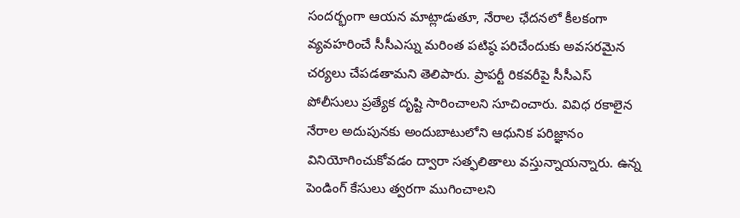సందర్భంగా ఆయన మాట్లాడుతూ, నేరాల ఛేదనలో కీలకంగా వ్యవహరించే సీసీఎస్ను మరింత పటిష్ఠ పరిచేందుకు అవసరమైన చర్యలు చేపడతామని తెలిపారు. ప్రాపర్టీ రికవరీపై సీసీఎస్ పోలీసులు ప్రత్యేక దృష్టి సారించాలని సూచించారు. వివిధ రకాలైన నేరాల అదుపునకు అందుబాటులోని ఆధునిక పరిజ్ఞానం వినియోగించుకోవడం ద్వారా సత్ఫలితాలు వస్తున్నాయన్నారు. ఉన్న పెండింగ్ కేసులు త్వరగా ముగించాలని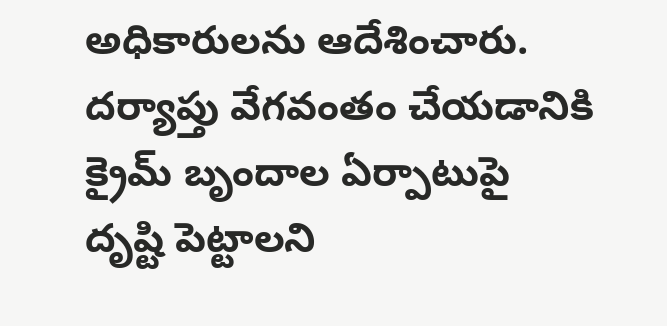అధికారులను ఆదేశించారు. దర్యాప్తు వేగవంతం చేయడానికి క్రైమ్ బృందాల ఏర్పాటుపై దృష్టి పెట్టాలని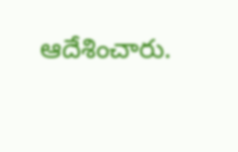ఆదేశించారు.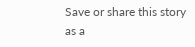Save or share this story as a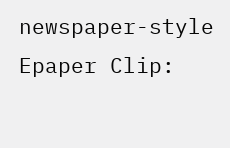newspaper-style Epaper Clip: